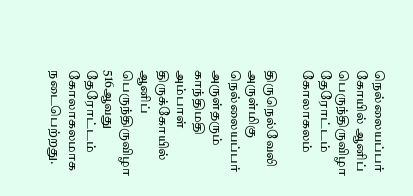நெல்லையப்பர் கோயில் ஆனிப் பெருந்திருவிழா தேரோட்டம் கோலாகலம்

திருநெல்வேலி அருள்மிகு நெல்லையப்பர் அருள்தரும் காந்திமதி அம்பாள் திருக்கோயில் ஆனிப் பெருந்திருவிழா 516ஆவது தேரோட்டம் கோலாகலமாக நடைபெற்றது.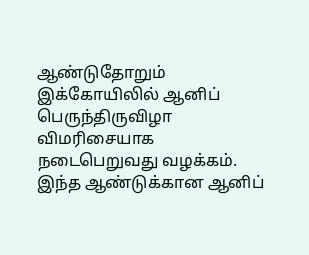ஆண்டுதோறும் இக்கோயிலில் ஆனிப் பெருந்திருவிழா விமரிசையாக நடைபெறுவது வழக்கம். இந்த ஆண்டுக்கான ஆனிப்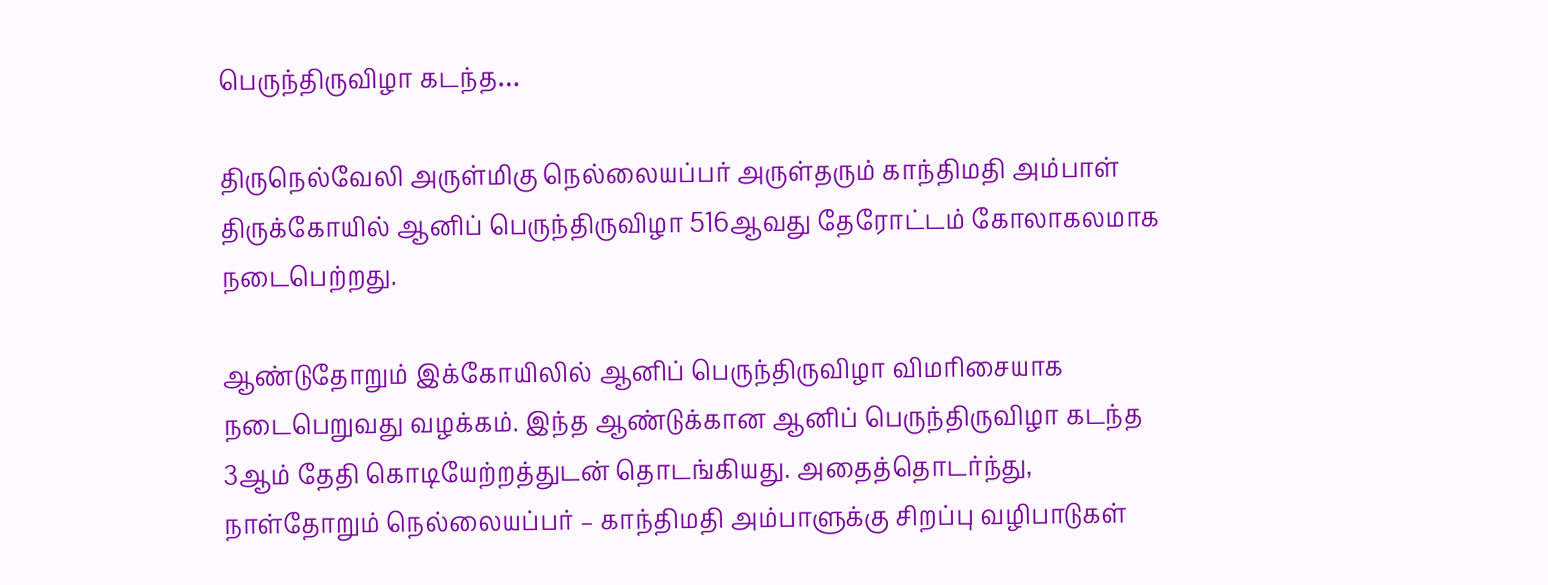பெருந்திருவிழா கடந்த…

திருநெல்வேலி அருள்மிகு நெல்லையப்பர் அருள்தரும் காந்திமதி அம்பாள் திருக்கோயில் ஆனிப் பெருந்திருவிழா 516ஆவது தேரோட்டம் கோலாகலமாக நடைபெற்றது.

ஆண்டுதோறும் இக்கோயிலில் ஆனிப் பெருந்திருவிழா விமரிசையாக நடைபெறுவது வழக்கம். இந்த ஆண்டுக்கான ஆனிப் பெருந்திருவிழா கடந்த 3ஆம் தேதி கொடியேற்றத்துடன் தொடங்கியது. அதைத்தொடர்ந்து, நாள்தோறும் நெல்லையப்பர் – காந்திமதி அம்பாளுக்கு சிறப்பு வழிபாடுகள்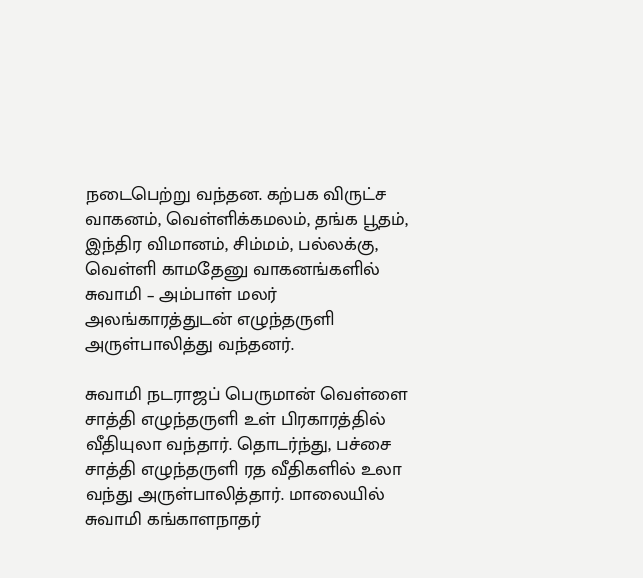நடைபெற்று வந்தன. கற்பக விருட்ச வாகனம், வெள்ளிக்கமலம், தங்க பூதம், இந்திர விமானம், சிம்மம், பல்லக்கு, வெள்ளி காமதேனு வாகனங்களில் சுவாமி – அம்பாள் மலர் அலங்காரத்துடன் எழுந்தருளி அருள்பாலித்து வந்தனர்.

சுவாமி நடராஜப் பெருமான் வெள்ளை சாத்தி எழுந்தருளி உள் பிரகாரத்தில் வீதியுலா வந்தார். தொடர்ந்து, பச்சை சாத்தி எழுந்தருளி ரத வீதிகளில் உலா வந்து அருள்பாலித்தார். மாலையில் சுவாமி கங்காளநாதர்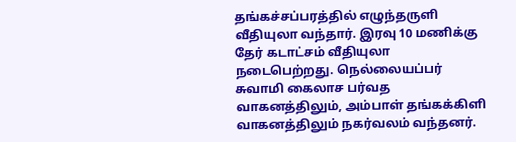தங்கச்சப்பரத்தில் எழுந்தருளி வீதியுலா வந்தார். இரவு 10 மணிக்கு தேர் கடாட்சம் வீதியுலா நடைபெற்றது. நெல்லையப்பர் சுவாமி கைலாச பர்வத வாகனத்திலும், அம்பாள் தங்கக்கிளி வாகனத்திலும் நகர்வலம் வந்தனர்.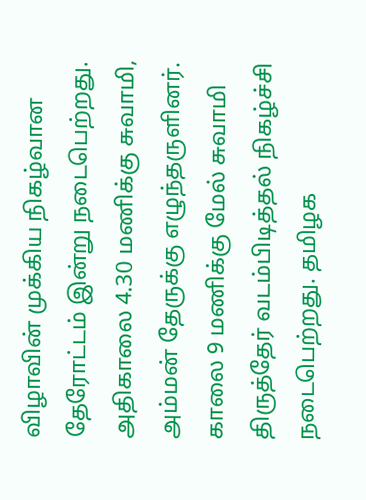விழாவின் முக்கிய நிகழ்வான தேரோட்டம் இன்று நடைபெற்றது. அதிகாலை 4.30 மணிக்கு சுவாமி, அம்மன் தேருக்கு எழுந்தருளினர். காலை 9 மணிக்கு மேல் சுவாமி திருத்தேர் வடம்பிடித்தல் நிகழ்ச்சி நடைபெற்றது. தமிழக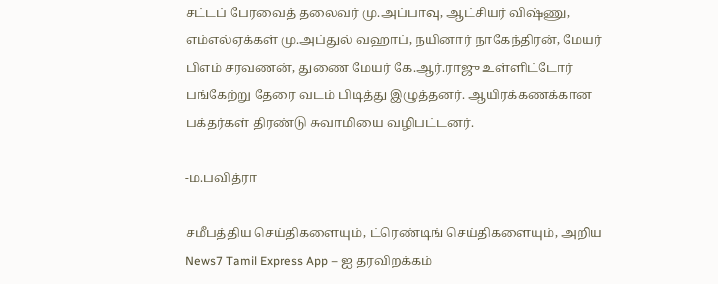சட்டப் பேரவைத் தலைவர் மு.அப்பாவு, ஆட்சியர் விஷ்ணு, எம்எல்ஏக்கள் மு.அப்துல் வஹாப், நயினார் நாகேந்திரன், மேயர் பிஎம் சரவணன், துணை மேயர் கே.ஆர்.ராஜு உள்ளிட்டோர் பங்கேற்று தேரை வடம் பிடித்து இழுத்தனர். ஆயிரக்கணக்கான பக்தர்கள் திரண்டு சுவாமியை வழிபட்டனர்.

-ம.பவித்ரா

சமீபத்திய செய்திகளையும், ட்ரெண்டிங் செய்திகளையும், அறிய News7 Tamil Express App – ஐ தரவிறக்கம்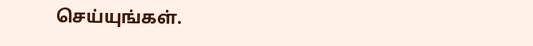செய்யுங்கள்.